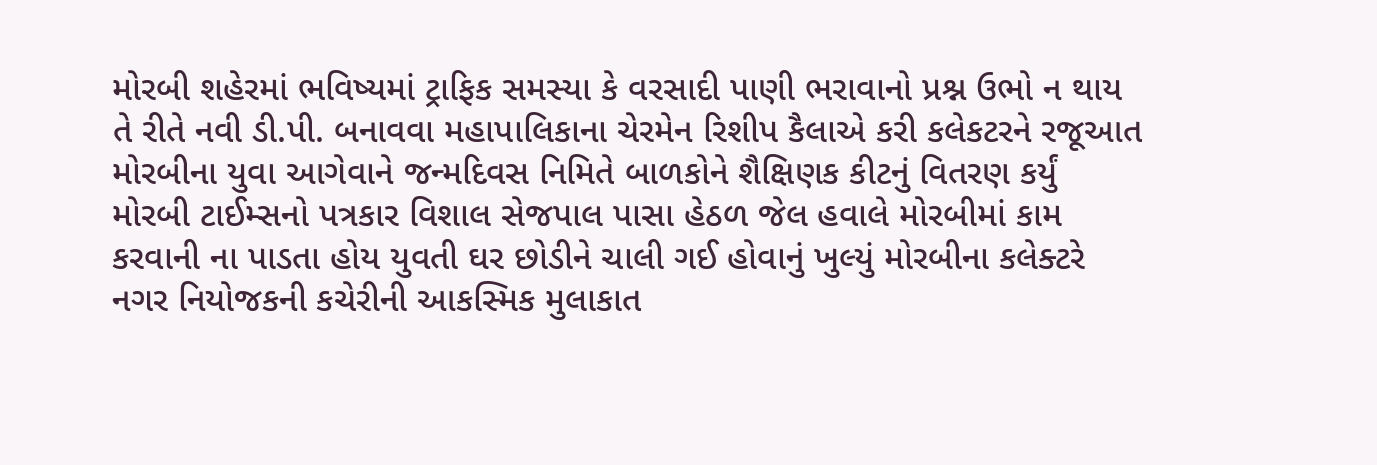મોરબી શહેરમાં ભવિષ્યમાં ટ્રાફિક સમસ્યા કે વરસાદી પાણી ભરાવાનો પ્રશ્ન ઉભો ન થાય તે રીતે નવી ડી.પી. બનાવવા મહાપાલિકાના ચેરમેન રિશીપ કૈલાએ કરી કલેકટરને રજૂઆત મોરબીના યુવા આગેવાને જન્મદિવસ નિમિતે બાળકોને શૈક્ષિણક કીટનું વિતરણ કર્યું મોરબી ટાઈમ્સનો પત્રકાર વિશાલ સેજપાલ પાસા હેઠળ જેલ હવાલે મોરબીમાં કામ કરવાની ના પાડતા હોય યુવતી ઘર છોડીને ચાલી ગઈ હોવાનું ખુલ્યું મોરબીના કલેક્ટરે નગર નિયોજકની કચેરીની આકસ્મિક મુલાકાત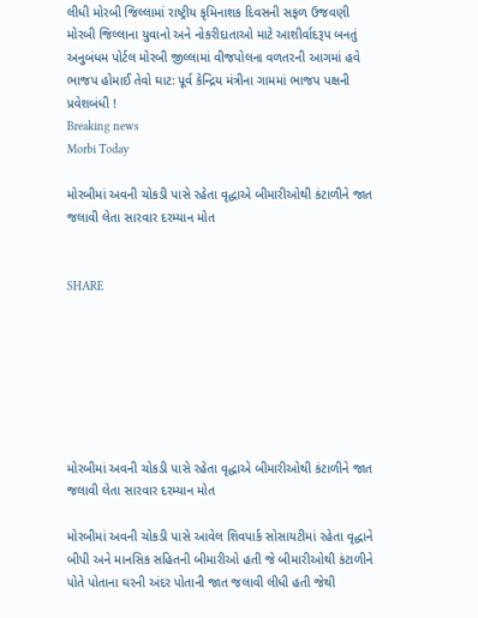લીધી મોરબી જિલ્લામાં રાષ્ટ્રીય કૃમિનાશક દિવસની સફળ ઉજવણી મોરબી જિલ્લાના યુવાનો અને નોકરીદાતાઓ માટે આશીર્વાદરૂપ બનતું અનુબંધમ પોર્ટલ મોરબી જીલ્લામાં વીજપોલના વળતરની આગમાં હવે ભાજપ હોમાઈ તેવો ઘાટ: પૂર્વ કેન્દ્રિય મંત્રીના ગામમાં ભાજપ પક્ષની પ્રવેશબંધી !
Breaking news
Morbi Today

મોરબીમાં અવની ચોકડી પાસે રહેતા વૃદ્ધાએ બીમારીઓથી કંટાળીને જાત જલાવી લેતા સારવાર દરમ્યાન મોત


SHARE







મોરબીમાં અવની ચોકડી પાસે રહેતા વૃદ્ધાએ બીમારીઓથી કંટાળીને જાત જલાવી લેતા સારવાર દરમ્યાન મોત

મોરબીમાં અવની ચોકડી પાસે આવેલ શિવપાર્ક સોસાયટીમાં રહેતા વૃદ્ધાને બીપી અને માનસિક સહિતની બીમારીઓ હતી જે બીમારીઓથી કંટાળીને પોતે પોતાના ઘરની અંદર પોતાની જાત જલાવી લીધી હતી જેથી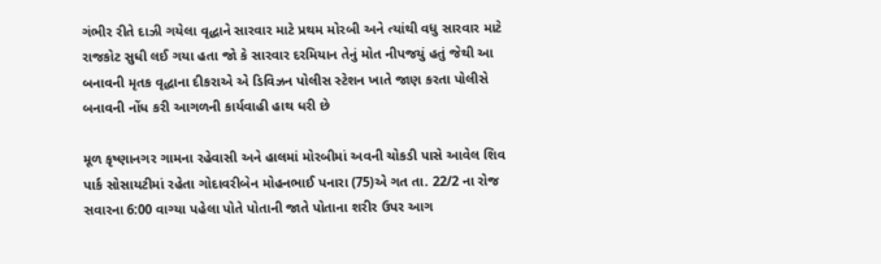ગંભીર રીતે દાઝી ગયેલા વૃદ્ધાને સારવાર માટે પ્રથમ મોરબી અને ત્યાંથી વધુ સારવાર માટે રાજકોટ સુધી લઈ ગયા હતા જો કે સારવાર દરમિયાન તેનું મોત નીપજયું હતું જેથી આ બનાવની મૃતક વૃદ્ધાના દીકરાએ એ ડિવિઝન પોલીસ સ્ટેશન ખાતે જાણ કરતા પોલીસે બનાવની નોંધ કરી આગળની કાર્યવાહી હાથ ધરી છે

મૂળ કૃષ્ણાનગર ગામના રહેવાસી અને હાલમાં મોરબીમાં અવની ચોકડી પાસે આવેલ શિવ પાર્ક સોસાયટીમાં રહેતા ગોદાવરીબેન મોહનભાઈ પનારા (75)એ ગત તા. 22/2 ના રોજ સવારના 6:00 વાગ્યા પહેલા પોતે પોતાની જાતે પોતાના શરીર ઉપર આગ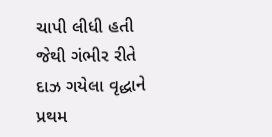ચાપી લીધી હતી જેથી ગંભીર રીતે દાઝ ગયેલા વૃદ્ધાને પ્રથમ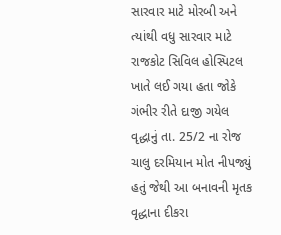સારવાર માટે મોરબી અને ત્યાંથી વધુ સારવાર માટે રાજકોટ સિવિલ હોસ્પિટલ ખાતે લઈ ગયા હતા જોકે ગંભીર રીતે દાજી ગયેલ વૃદ્ધાનું તા. 25/2 ના રોજ ચાલુ દરમિયાન મોત નીપજ્યું હતું જેથી આ બનાવની મૃતક વૃદ્ધાના દીકરા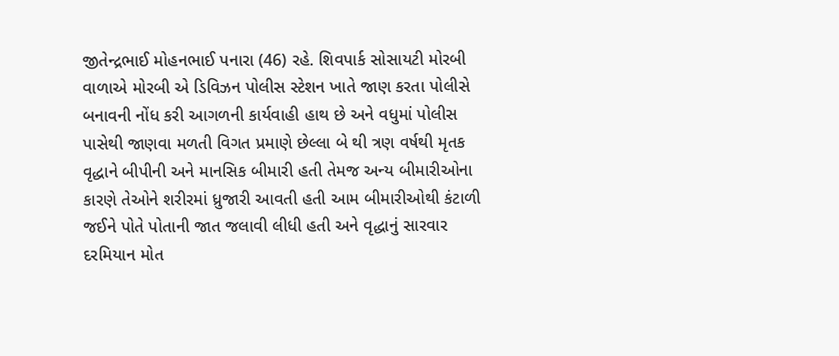જીતેન્દ્રભાઈ મોહનભાઈ પનારા (46) રહે. શિવપાર્ક સોસાયટી મોરબી વાળાએ મોરબી એ ડિવિઝન પોલીસ સ્ટેશન ખાતે જાણ કરતા પોલીસે બનાવની નોંધ કરી આગળની કાર્યવાહી હાથ છે અને વધુમાં પોલીસ પાસેથી જાણવા મળતી વિગત પ્રમાણે છેલ્લા બે થી ત્રણ વર્ષથી મૃતક વૃદ્ધાને બીપીની અને માનસિક બીમારી હતી તેમજ અન્ય બીમારીઓના કારણે તેઓને શરીરમાં ધ્રુજારી આવતી હતી આમ બીમારીઓથી કંટાળી જઈને પોતે પોતાની જાત જલાવી લીધી હતી અને વૃદ્ધાનું સારવાર દરમિયાન મોત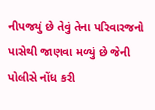નીપજયું છે તેવું તેના પરિવારજનો પાસેથી જાણવા મળ્યું છે જેની પોલીસે નોંધ કરી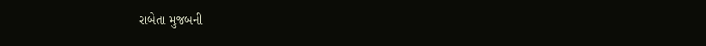રાબેતા મુજબની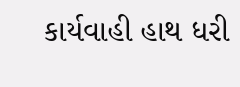કાર્યવાહી હાથ ધરી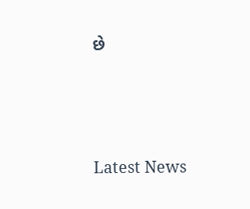છે






Latest News